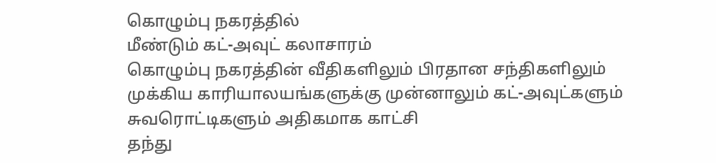கொழும்பு நகரத்தில்
மீண்டும் கட்-அவுட் கலாசாரம்
கொழும்பு நகரத்தின் வீதிகளிலும் பிரதான சந்திகளிலும்
முக்கிய காரியாலயங்களுக்கு முன்னாலும் கட்-அவுட்களும் சுவரொட்டிகளும் அதிகமாக காட்சி
தந்து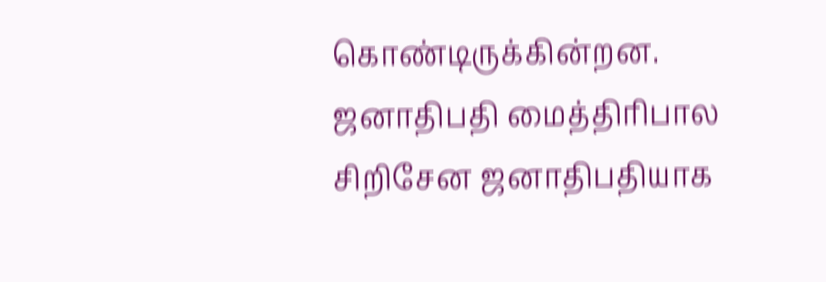கொண்டிருக்கின்றன.
ஜனாதிபதி மைத்திரிபால சிறிசேன ஜனாதிபதியாக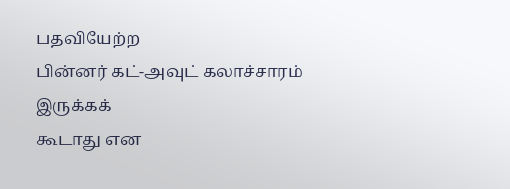பதவியேற்ற
பின்னர் கட்-அவுட் கலாச்சாரம் இருக்கக்
கூடாது என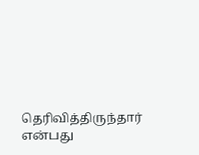தெரிவித்திருந்தார் என்பது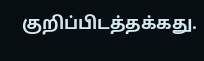குறிப்பிடத்தக்கது.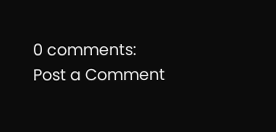0 comments:
Post a Comment